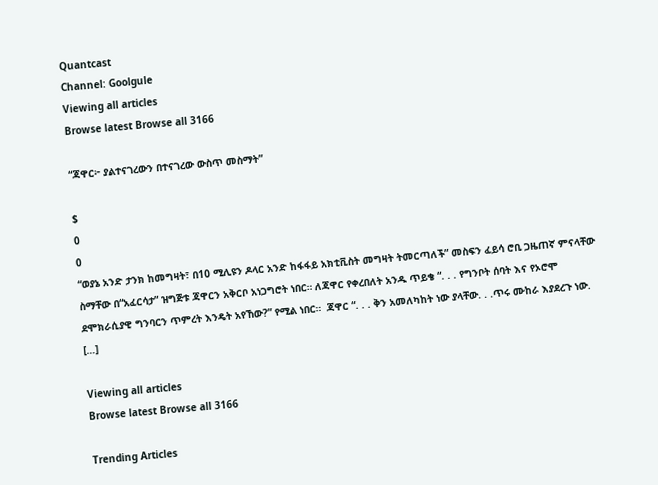Quantcast
Channel: Goolgule
Viewing all articles
Browse latest Browse all 3166

“ጃዋር፦ ያልተናገረውን በተናገረው ውስጥ መስማት”

$
0
0
“ወያኔ አንድ ታንክ ከመግዛት፣ በ10 ሚሊዩን ዶላር አንድ ከፋፋይ አክቲቪስት መግዛት ትመርጣለች” መስፍን ፈይሳ ሮቢ ጋዜጠኛ ምናላቸው ስማቸው በ“አፈርሳታ” ዝግጅቱ ጃዋርን አቅርቦ አነጋግሮት ነበር። ለጃዋር የቀረበለት አንዱ ጥይቄ “. . . የግንቦት ሰባት እና የኦሮሞ ደሞክራሲያዊ ግንባርን ጥምረት እንዴት አየኸው?” የሚል ነበር።  ጃዋር “. . . ቅን አመለካከት ነው ያላቸው. . .ጥሩ ሙከራ እያደረጉ ነው. […]

Viewing all articles
Browse latest Browse all 3166

Trending Articles